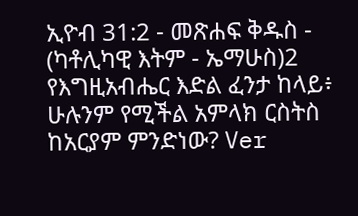ኢዮብ 31:2 - መጽሐፍ ቅዱስ - (ካቶሊካዊ እትም - ኤማሁስ)2 የእግዚአብሔር እድል ፈንታ ከላይ፥ ሁሉንም የሚችል አምላክ ርስትስ ከአርያም ምንድነው? Ver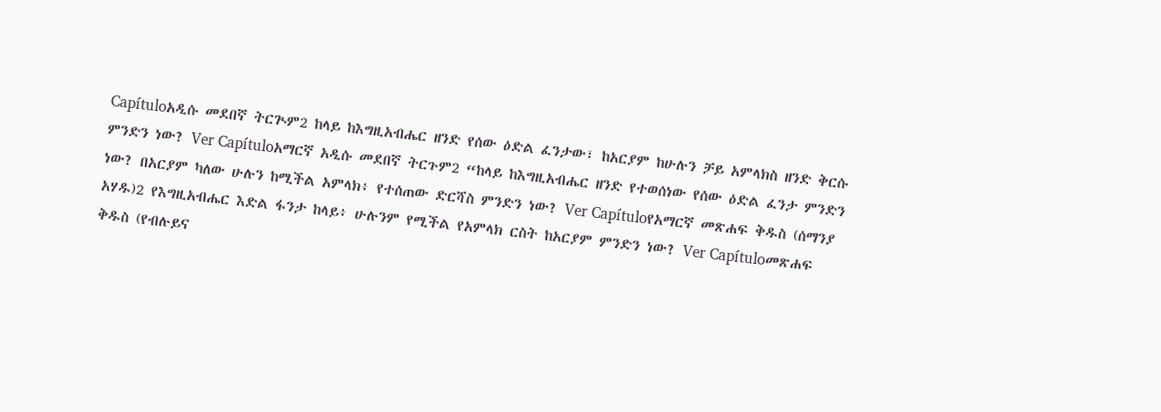Capítuloአዲሱ መደበኛ ትርጒም2 ከላይ ከእግዚአብሔር ዘንድ የሰው ዕድል ፈንታው፣ ከአርያም ከሁሉን ቻይ አምላክስ ዘንድ ቅርሱ ምንድን ነው? Ver Capítuloአማርኛ አዲሱ መደበኛ ትርጉም2 “ከላይ ከእግዚአብሔር ዘንድ የተወሰነው የሰው ዕድል ፈንታ ምንድን ነው? በአርያም ካለው ሁሉን ከሚችል አምላክ፥ የተሰጠው ድርሻስ ምንድን ነው? Ver Capítuloየአማርኛ መጽሐፍ ቅዱስ (ሰማንያ አሃዱ)2 የእግዚአብሔር እድል ፋንታ ከላይ፥ ሁሉንም የሚችል የአምላክ ርስት ከአርያም ምንድን ነው? Ver Capítuloመጽሐፍ ቅዱስ (የብሉይና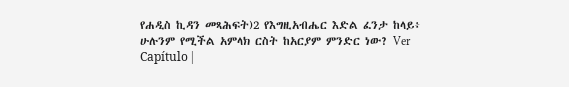የሐዲስ ኪዳን መጻሕፍት)2 የእግዚአብሔር እድል ፈንታ ከላይ፥ ሁሉንም የሚችል አምላክ ርስት ከአርያም ምንድር ነው? Ver Capítulo |